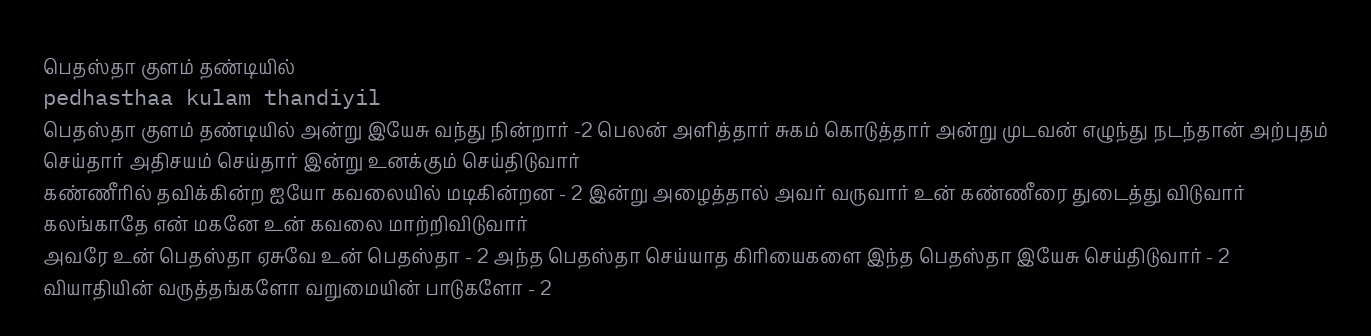பெதஸ்தா குளம் தண்டியில்
pedhasthaa kulam thandiyil
பெதஸ்தா குளம் தண்டியில் அன்று இயேசு வந்து நின்றார் -2 பெலன் அளித்தார் சுகம் கொடுத்தார் அன்று முடவன் எழுந்து நடந்தான் அற்புதம் செய்தார் அதிசயம் செய்தார் இன்று உனக்கும் செய்திடுவார்
கண்ணீரில் தவிக்கின்ற ஐயோ கவலையில் மடிகின்றன - 2 இன்று அழைத்தால் அவர் வருவார் உன் கண்ணீரை துடைத்து விடுவார் கலங்காதே என் மகனே உன் கவலை மாற்றிவிடுவார்
அவரே உன் பெதஸ்தா ஏசுவே உன் பெதஸ்தா - 2 அந்த பெதஸ்தா செய்யாத கிரியைகளை இந்த பெதஸ்தா இயேசு செய்திடுவார் - 2
வியாதியின் வருத்தங்களோ வறுமையின் பாடுகளோ - 2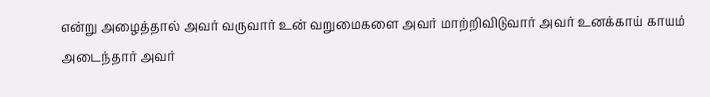என்று அழைத்தால் அவர் வருவார் உன் வறுமைகளை அவர் மாற்றிவிடுவார் அவர் உனக்காய் காயம் அடைந்தார் அவர்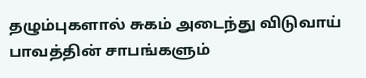தழும்புகளால் சுகம் அடைந்து விடுவாய்
பாவத்தின் சாபங்களும்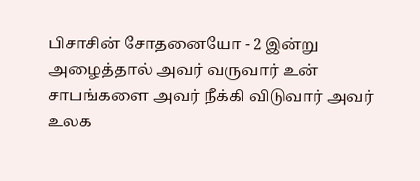பிசாசின் சோதனையோ - 2 இன்று அழைத்தால் அவர் வருவார் உன் சாபங்களை அவர் நீக்கி விடுவார் அவர் உலக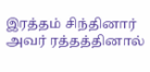இரத்தம் சிந்தினார் அவர் ரத்தத்தினால்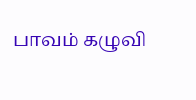பாவம் கழுவி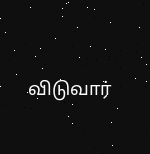விடுவார்